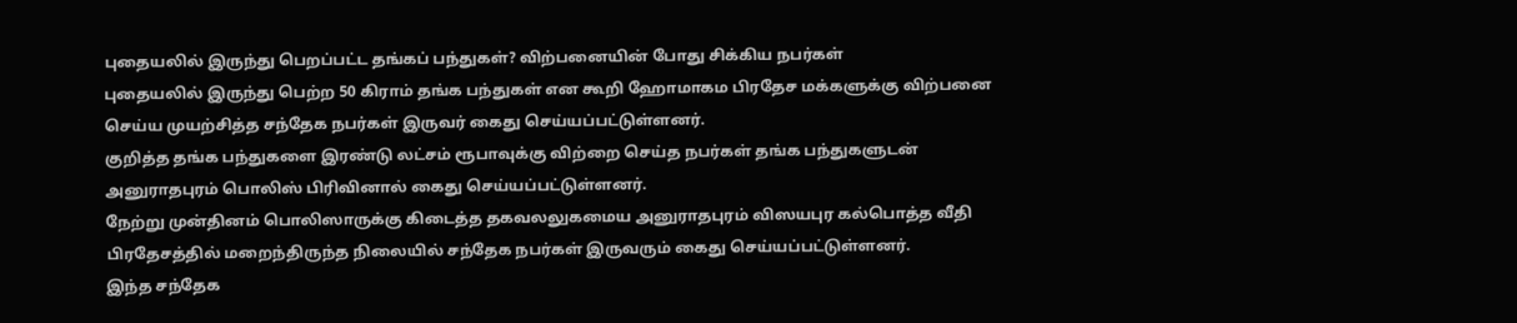புதையலில் இருந்து பெறப்பட்ட தங்கப் பந்துகள்? விற்பனையின் போது சிக்கிய நபர்கள்
புதையலில் இருந்து பெற்ற 50 கிராம் தங்க பந்துகள் என கூறி ஹோமாகம பிரதேச மக்களுக்கு விற்பனை செய்ய முயற்சித்த சந்தேக நபர்கள் இருவர் கைது செய்யப்பட்டுள்ளனர்.
குறித்த தங்க பந்துகளை இரண்டு லட்சம் ரூபாவுக்கு விற்றை செய்த நபர்கள் தங்க பந்துகளுடன் அனுராதபுரம் பொலிஸ் பிரிவினால் கைது செய்யப்பட்டுள்ளனர்.
நேற்று முன்தினம் பொலிஸாருக்கு கிடைத்த தகவலலுகமைய அனுராதபுரம் விஸயபுர கல்பொத்த வீதி பிரதேசத்தில் மறைந்திருந்த நிலையில் சந்தேக நபர்கள் இருவரும் கைது செய்யப்பட்டுள்ளனர்.
இந்த சந்தேக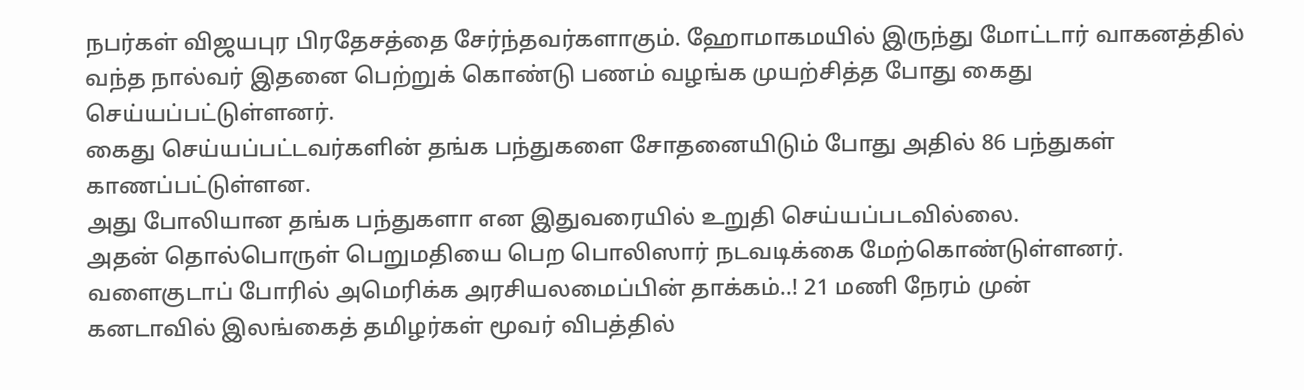நபர்கள் விஜயபுர பிரதேசத்தை சேர்ந்தவர்களாகும். ஹோமாகமயில் இருந்து மோட்டார் வாகனத்தில் வந்த நால்வர் இதனை பெற்றுக் கொண்டு பணம் வழங்க முயற்சித்த போது கைது செய்யப்பட்டுள்ளனர்.
கைது செய்யப்பட்டவர்களின் தங்க பந்துகளை சோதனையிடும் போது அதில் 86 பந்துகள் காணப்பட்டுள்ளன.
அது போலியான தங்க பந்துகளா என இதுவரையில் உறுதி செய்யப்படவில்லை.
அதன் தொல்பொருள் பெறுமதியை பெற பொலிஸார் நடவடிக்கை மேற்கொண்டுள்ளனர்.
வளைகுடாப் போரில் அமெரிக்க அரசியலமைப்பின் தாக்கம்..! 21 மணி நேரம் முன்
கனடாவில் இலங்கைத் தமிழர்கள் மூவர் விபத்தில்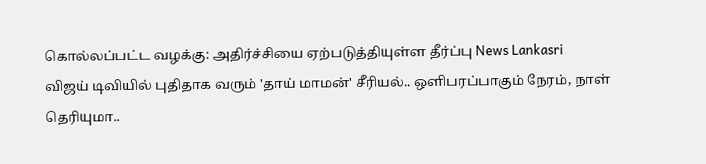கொல்லப்பட்ட வழக்கு: அதிர்ச்சியை ஏற்படுத்தியுள்ள தீர்ப்பு News Lankasri
விஜய் டிவியில் புதிதாக வரும் 'தாய் மாமன்' சீரியல்.. ஒளிபரப்பாகும் நேரம், நாள் தெரியுமா..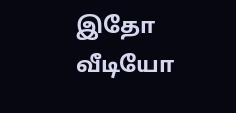இதோ வீடியோ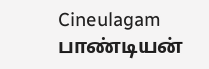Cineulagam
பாண்டியன்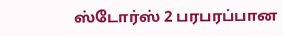ஸ்டோர்ஸ் 2 பரபரப்பான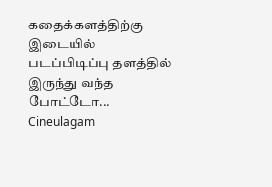கதைக்களத்திற்கு இடையில் படப்பிடிப்பு தளத்தில் இருந்து வந்த போட்டோ... Cineulagam